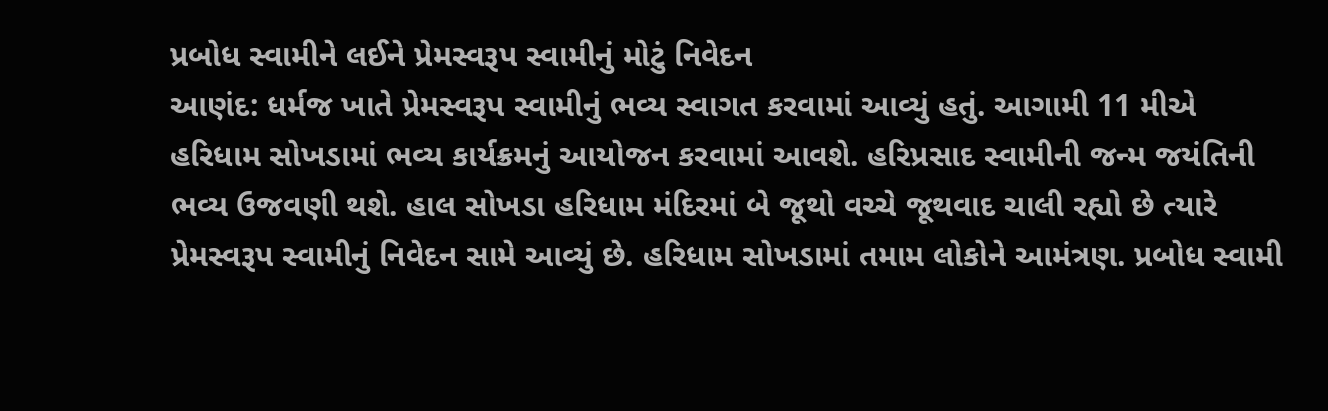પ્રબોધ સ્વામીને લઈને પ્રેમસ્વરૂપ સ્વામીનું મોટું નિવેદન
આણંદ: ધર્મજ ખાતે પ્રેમસ્વરૂપ સ્વામીનું ભવ્ય સ્વાગત કરવામાં આવ્યું હતું. આગામી 11 મીએ હરિધામ સોખડામાં ભવ્ય કાર્યક્રમનું આયોજન કરવામાં આવશે. હરિપ્રસાદ સ્વામીની જન્મ જયંતિની ભવ્ય ઉજવણી થશે. હાલ સોખડા હરિધામ મંદિરમાં બે જૂથો વચ્ચે જૂથવાદ ચાલી રહ્યો છે ત્યારે પ્રેમસ્વરૂપ સ્વામીનું નિવેદન સામે આવ્યું છે. હરિધામ સોખડામાં તમામ લોકોને આમંત્રણ. પ્રબોધ સ્વામી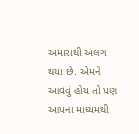અમારાથી અલગ થયા છે. એમને આવવું હોય તો પણ આપના માધ્યમથી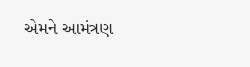એમને આમંત્રણ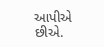આપીએ છીએ.